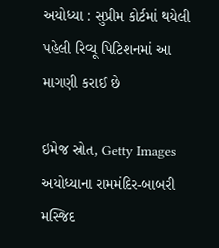અયોધ્યા : સુપ્રીમ કોર્ટમાં થયેલી પહેલી રિવ્યૂ પિટિશનમાં આ માગણી કરાઈ છે

ઇમેજ સ્રોત, Getty Images
અયોધ્યાના રામમંદિર-બાબરી મસ્જિદ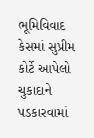ભૂમિવિવાદ કેસમાં સુપ્રીમ કોર્ટે આપેલો ચુકાદાને પડકારવામાં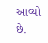આવ્યો છે.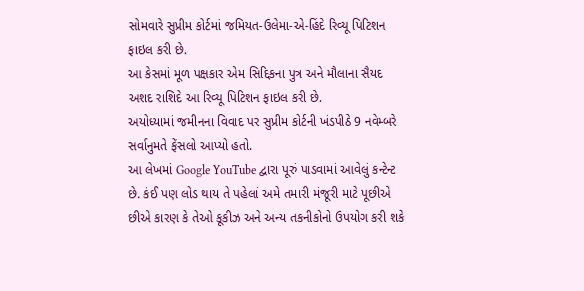સોમવારે સુપ્રીમ કોર્ટમાં જમિયત-ઉલેમા-એ-હિંદે રિવ્યૂ પિટિશન ફાઇલ કરી છે.
આ કેસમાં મૂળ પક્ષકાર એમ સિદ્દિકના પુત્ર અને મૌલાના સૈયદ અશદ રાશિદે આ રિવ્યૂ પિટિશન ફાઇલ કરી છે.
અયોધ્યામાં જમીનના વિવાદ પર સુપ્રીમ કોર્ટની ખંડપીઠે 9 નવેમ્બરે સર્વાનુમતે ફેંસલો આપ્યો હતો.
આ લેખમાં Google YouTube દ્વારા પૂરું પાડવામાં આવેલું કન્ટેન્ટ છે. કંઈ પણ લોડ થાય તે પહેલાં અમે તમારી મંજૂરી માટે પૂછીએ છીએ કારણ કે તેઓ કૂકીઝ અને અન્ય તકનીકોનો ઉપયોગ કરી શકે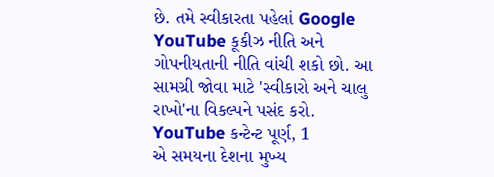છે. તમે સ્વીકારતા પહેલાં Google YouTube કૂકીઝ નીતિ અને ગોપનીયતાની નીતિ વાંચી શકો છો. આ સામગ્રી જોવા માટે 'સ્વીકારો અને ચાલુ રાખો'ના વિકલ્પને પસંદ કરો.
YouTube કન્ટેન્ટ પૂર્ણ, 1
એ સમયના દેશના મુખ્ય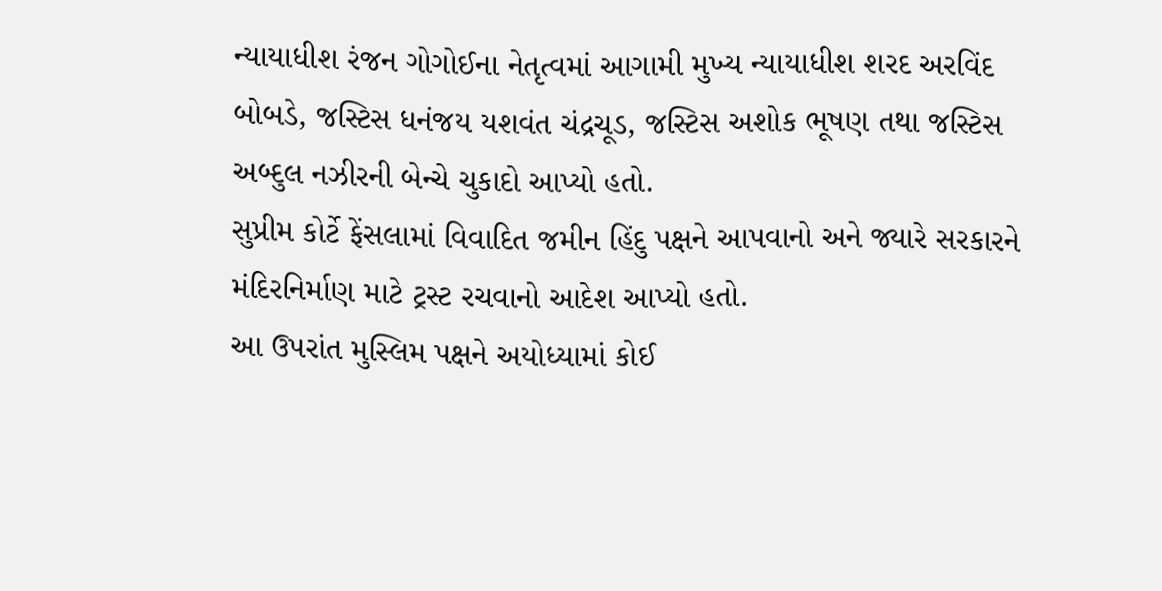ન્યાયાધીશ રંજન ગોગોઈના નેતૃત્વમાં આગામી મુખ્ય ન્યાયાધીશ શરદ અરવિંદ બોબડે, જસ્ટિસ ધનંજય યશવંત ચંદ્રચૂડ, જસ્ટિસ અશોક ભૂષણ તથા જસ્ટિસ અબ્દુલ નઝીરની બેન્ચે ચુકાદો આપ્યો હતો.
સુપ્રીમ કોર્ટે ફેંસલામાં વિવાદિત જમીન હિંદુ પક્ષને આપવાનો અને જ્યારે સરકારને મંદિરનિર્માણ માટે ટ્રસ્ટ રચવાનો આદેશ આપ્યો હતો.
આ ઉપરાંત મુસ્લિમ પક્ષને અયોધ્યામાં કોઈ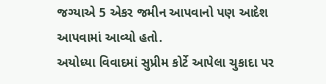જગ્યાએ 5 એકર જમીન આપવાનો પણ આદેશ આપવામાં આવ્યો હતો.
અયોધ્યા વિવાદમાં સુપ્રીમ કોર્ટે આપેલા ચુકાદા પર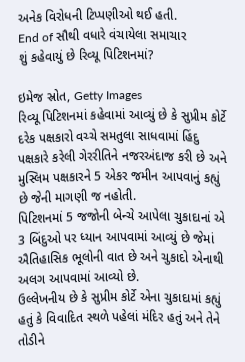અનેક વિરોધની ટિપ્પણીઓ થઈ હતી.
End of સૌથી વધારે વંચાયેલા સમાચાર
શું કહેવાયું છે રિવ્યૂ પિટિશનમાં?

ઇમેજ સ્રોત, Getty Images
રિવ્યૂ પિટિશનમાં કહેવામાં આવ્યું છે કે સુપ્રીમ કોર્ટે દરેક પક્ષકારો વચ્ચે સમતુલા સાધવામાં હિંદુ પક્ષકારે કરેલી ગેરરીતિને નજરઅંદાજ કરી છે અને મુસ્લિમ પક્ષકારને 5 એકર જમીન આપવાનું કહ્યું છે જેની માગણી જ નહોતી.
પિટિશનમાં 5 જજોની બેન્ચે આપેલા ચુકાદાનાં એ 3 બિંદુઓ પર ધ્યાન આપવામાં આવ્યું છે જેમાં ઐતિહાસિક ભૂલોની વાત છે અને ચુકાદો એનાથી અલગ આપવામાં આવ્યો છે.
ઉલ્લેખનીય છે કે સુપ્રીમ કોર્ટે એના ચુકાદામાં કહ્યું હતું કે વિવાદિત સ્થળે પહેલાં મંદિર હતું અને તેને તોડીને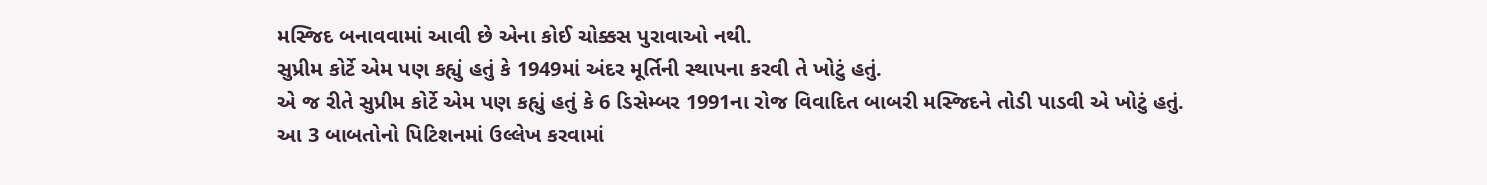મસ્જિદ બનાવવામાં આવી છે એના કોઈ ચોક્કસ પુરાવાઓ નથી.
સુપ્રીમ કોર્ટે એમ પણ કહ્યું હતું કે 1949માં અંદર મૂર્તિની સ્થાપના કરવી તે ખોટું હતું.
એ જ રીતે સુપ્રીમ કોર્ટે એમ પણ કહ્યું હતું કે 6 ડિસેમ્બર 1991ના રોજ વિવાદિત બાબરી મસ્જિદને તોડી પાડવી એ ખોટું હતું.
આ 3 બાબતોનો પિટિશનમાં ઉલ્લેખ કરવામાં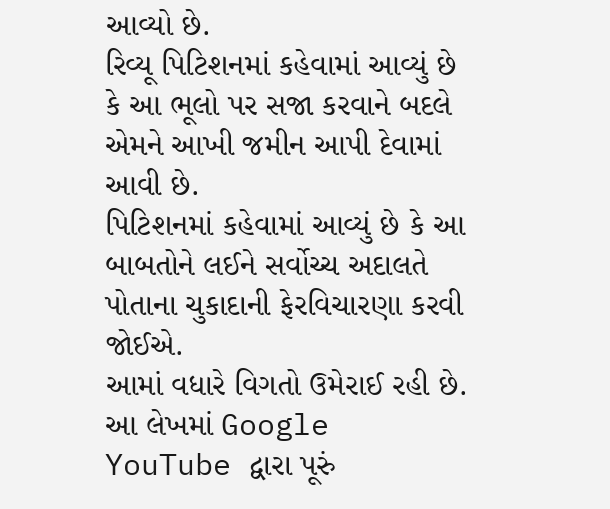આવ્યો છે.
રિવ્યૂ પિટિશનમાં કહેવામાં આવ્યું છે કે આ ભૂલો પર સજા કરવાને બદલે એમને આખી જમીન આપી દેવામાં આવી છે.
પિટિશનમાં કહેવામાં આવ્યું છે કે આ બાબતોને લઈને સર્વોચ્ચ અદાલતે પોતાના ચુકાદાની ફેરવિચારણા કરવી જોઈએ.
આમાં વધારે વિગતો ઉમેરાઈ રહી છે.
આ લેખમાં Google YouTube દ્વારા પૂરું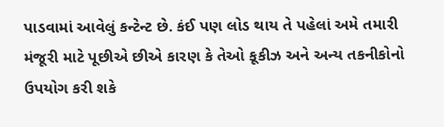પાડવામાં આવેલું કન્ટેન્ટ છે. કંઈ પણ લોડ થાય તે પહેલાં અમે તમારી મંજૂરી માટે પૂછીએ છીએ કારણ કે તેઓ કૂકીઝ અને અન્ય તકનીકોનો ઉપયોગ કરી શકે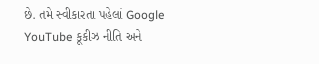છે. તમે સ્વીકારતા પહેલાં Google YouTube કૂકીઝ નીતિ અને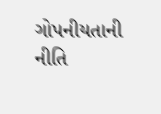ગોપનીયતાની નીતિ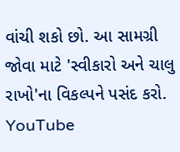વાંચી શકો છો. આ સામગ્રી જોવા માટે 'સ્વીકારો અને ચાલુ રાખો'ના વિકલ્પને પસંદ કરો.
YouTube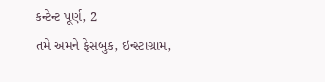કન્ટેન્ટ પૂર્ણ, 2
તમે અમને ફેસબુક, ઇન્સ્ટાગ્રામ,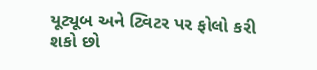યૂટ્યૂબ અને ટ્વિટર પર ફોલો કરી શકો છો